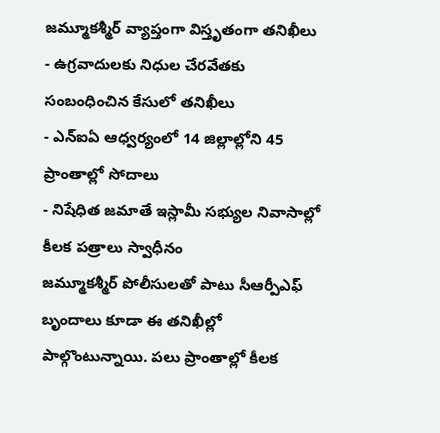జమ్మూకశ్మీర్ వ్యాప్తంగా విస్తృతంగా తనిఖీలు
- ఉగ్రవాదులకు నిధుల చేరవేతకు సంబంధించిన కేసులో తనిఖీలు
- ఎన్ఐఏ ఆధ్వర్యంలో 14 జిల్లాల్లోని 45 ప్రాంతాల్లో సోదాలు
- నిషేధిత జమాతే ఇస్లామీ సభ్యుల నివాసాల్లో కీలక పత్రాలు స్వాధీనం
జమ్మూకశ్మీర్ పోలీసులతో పాటు సీఆర్పీఎఫ్ బృందాలు కూడా ఈ తనిఖీల్లో పాల్గొంటున్నాయి. పలు ప్రాంతాల్లో కీలక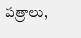పత్రాలు,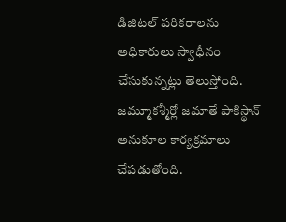డిజిటల్ పరికరాలను అధికారులు స్వాధీనం చేసుకున్నట్లు తెలుస్తోంది. జమ్మూకశ్మీర్లో జమాతే పాకిస్థాన్ అనుకూల కార్యక్రమాలు చేపడుతోంది.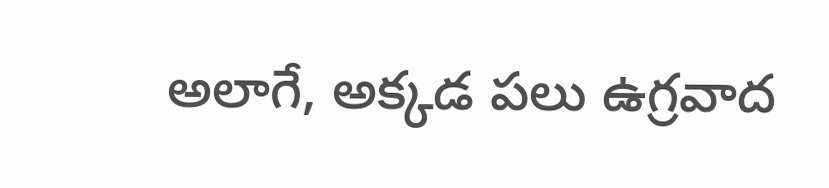అలాగే, అక్కడ పలు ఉగ్రవాద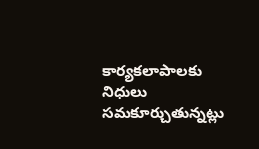కార్యకలాపాలకు నిధులు సమకూర్చుతున్నట్లు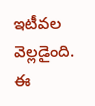ఇటీవల వెల్లడైంది. ఈ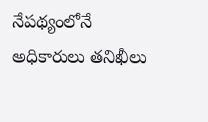నేపథ్యంలోనే అధికారులు తనిఖీలు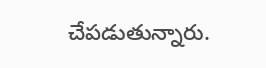చేపడుతున్నారు.